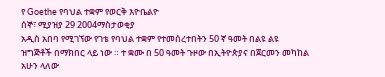የ Goethe የባህል ተቋም የወርቅ እዮቤልዮ
ሰኞ፣ ሚያዝያ 29 2004ማስታወቂያ
አዲስ አበባ የሚገኘው የገቴ የባህል ተቋም የተመሰረተበትን 50 ኛ ዓመት በልዩ ልዩ ዝግጅቶች በማክበር ላይ ነው ። ተ ቋሙ በ 50 ዓመት ጉዞው በኢትዮጵያና በጀርመን መካከል አሁን ላለው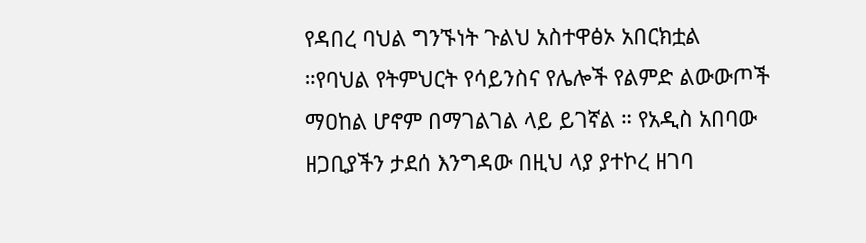የዳበረ ባህል ግንኙነት ጉልህ አስተዋፅኦ አበርክቷል ።የባህል የትምህርት የሳይንስና የሌሎች የልምድ ልውውጦች ማዐከል ሆኖም በማገልገል ላይ ይገኛል ። የአዲስ አበባው ዘጋቢያችን ታደሰ እንግዳው በዚህ ላያ ያተኮረ ዘገባ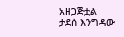አዘጋጅቷል
ታደሰ እንግዳው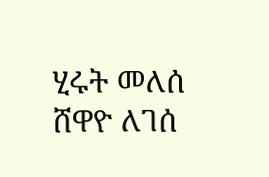ሂሩት መለሰ
ሸዋዮ ለገሰ